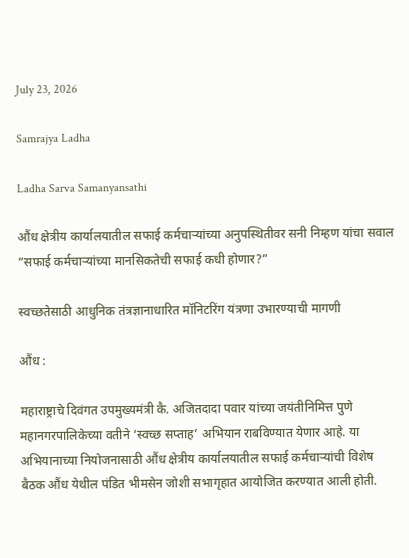July 23, 2026

Samrajya Ladha

Ladha Sarva Samanyansathi

औंध क्षेत्रीय कार्यालयातील सफाई कर्मचाऱ्यांच्या अनुपस्थितीवर सनी निम्हण यांचा सवाल “सफाई कर्मचाऱ्यांच्या मानसिकतेची सफाई कधी होणार?”

स्वच्छतेसाठी आधुनिक तंत्रज्ञानाधारित मॉनिटरिंग यंत्रणा उभारण्याची मागणी

औंध :

महाराष्ट्राचे दिवंगत उपमुख्यमंत्री कै. अजितदादा पवार यांच्या जयंतीनिमित्त पुणे महानगरपालिकेच्या वतीने ‘स्वच्छ सप्ताह’ अभियान राबविण्यात येणार आहे. या अभियानाच्या नियोजनासाठी औंध क्षेत्रीय कार्यालयातील सफाई कर्मचाऱ्यांची विशेष बैठक औंध येथील पंडित भीमसेन जोशी सभागृहात आयोजित करण्यात आली होती.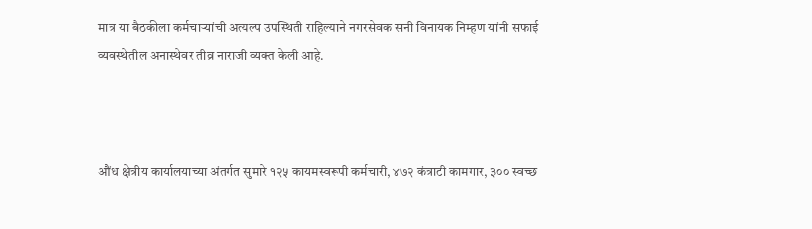मात्र या बैठकीला कर्मचाऱ्यांची अत्यल्प उपस्थिती राहिल्याने नगरसेवक सनी विनायक निम्हण यांनी सफाई व्यवस्थेतील अनास्थेवर तीव्र नाराजी व्यक्त केली आहे.



औंध क्षेत्रीय कार्यालयाच्या अंतर्गत सुमारे १२५ कायमस्वरूपी कर्मचारी, ४७२ कंत्राटी कामगार, ३०० स्वच्छ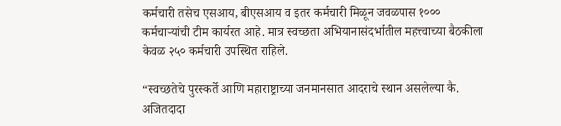कर्मचारी तसेच एसआय, बीएसआय व इतर कर्मचारी मिळून जवळपास १००० कर्मचाऱ्यांची टीम कार्यरत आहे. मात्र स्वच्छता अभियानासंदर्भातील महत्त्वाच्या बैठकीला केवळ २५० कर्मचारी उपस्थित राहिले.

“स्वच्छतेचे पुरस्कर्ते आणि महाराष्ट्राच्या जनमानसात आदराचे स्थान असलेल्या कै. अजितदादा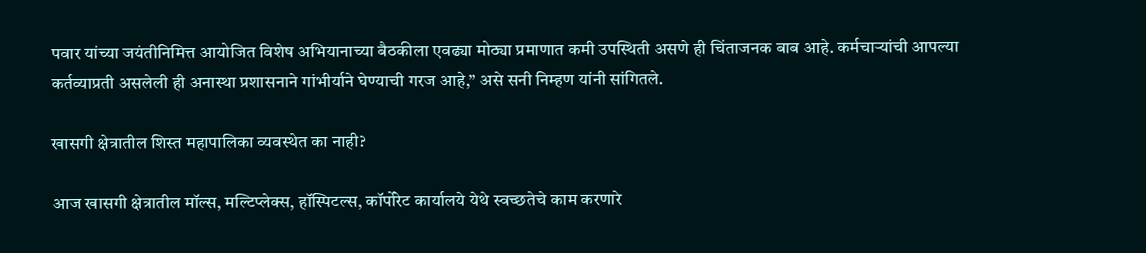पवार यांच्या जयंतीनिमित्त आयोजित विशेष अभियानाच्या बैठकीला एवढ्या मोठ्या प्रमाणात कमी उपस्थिती असणे ही चिंताजनक बाब आहे. कर्मचाऱ्यांची आपल्या कर्तव्याप्रती असलेली ही अनास्था प्रशासनाने गांभीर्याने घेण्याची गरज आहे,” असे सनी निम्हण यांनी सांगितले.

खासगी क्षेत्रातील शिस्त महापालिका व्यवस्थेत का नाही?

आज खासगी क्षेत्रातील मॉल्स, मल्टिप्लेक्स, हॉस्पिटल्स, कॉर्पोरेट कार्यालये येथे स्वच्छतेचे काम करणारे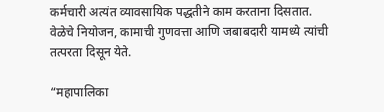कर्मचारी अत्यंत व्यावसायिक पद्धतीने काम करताना दिसतात. वेळेचे नियोजन, कामाची गुणवत्ता आणि जबाबदारी यामध्ये त्यांची तत्परता दिसून येते.

“महापालिका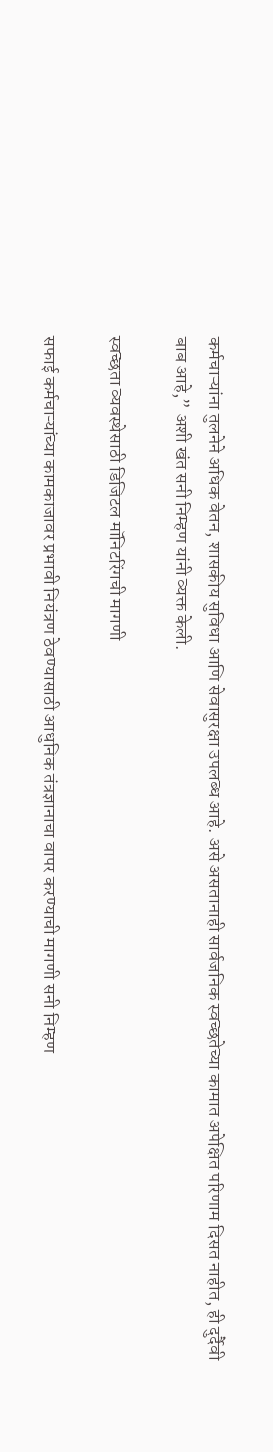कर्मचाऱ्यांना तुलनेने अधिक वेतन, शासकीय सुविधा आणि सेवासुरक्षा उपलब्ध आहे. असे असतानाही सार्वजनिक स्वच्छतेच्या कामात अपेक्षित परिणाम दिसत नाहीत, ही दुर्दैवी बाब आहे,” अशी खंत सनी निम्हण यांनी व्यक्त केली.

स्वच्छता व्यवस्थेसाठी डिजिटल मॉनिटरिंगची मागणी

सफाई कर्मचाऱ्यांच्या कामकाजावर प्रभावी नियंत्रण ठेवण्यासाठी आधुनिक तंत्रज्ञानाचा वापर करण्याची मागणी सनी निम्हण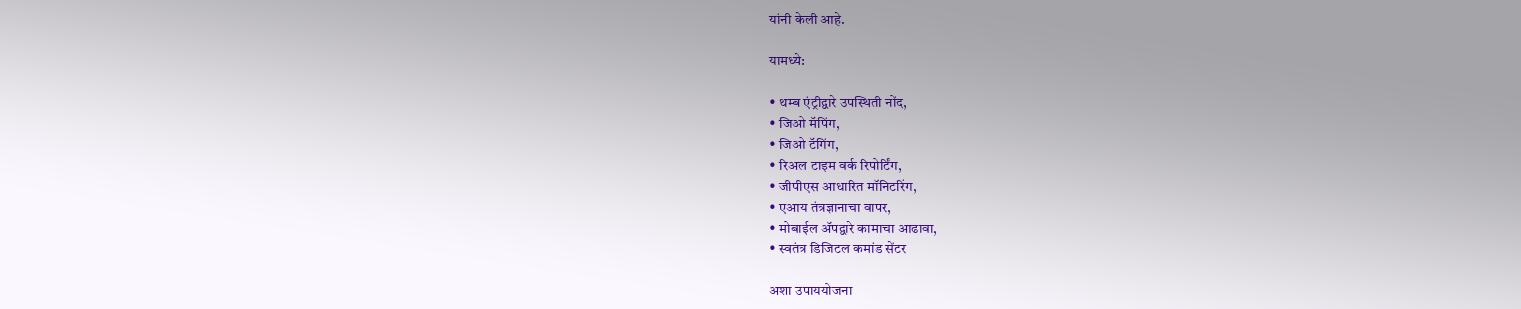यांनी केली आहे.

यामध्ये:

• थम्ब एंट्रीद्वारे उपस्थिती नोंद,
• जिओ मॅपिंग,
• जिओ टॅगिंग,
• रिअल टाइम वर्क रिपोर्टिंग,
• जीपीएस आधारित मॉनिटरिंग,
• एआय तंत्रज्ञानाचा वापर,
• मोबाईल ॲपद्वारे कामाचा आढावा,
• स्वतंत्र डिजिटल कमांड सेंटर

अशा उपाययोजना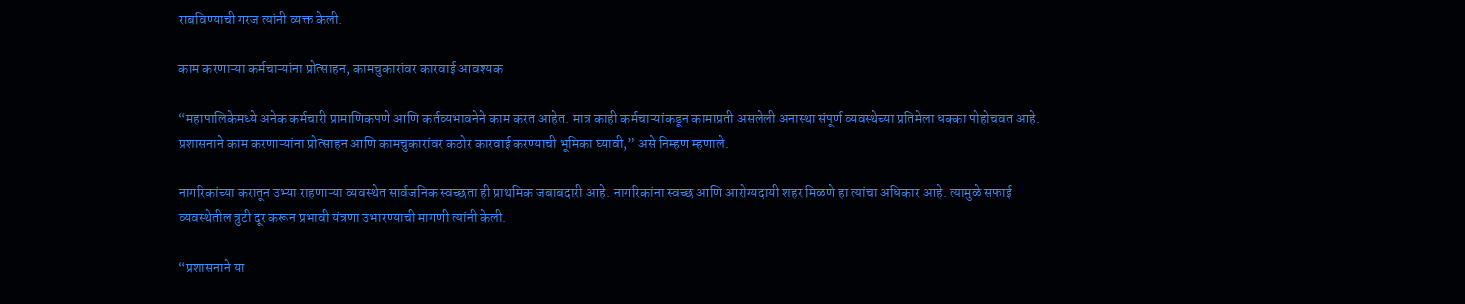राबविण्याची गरज त्यांनी व्यक्त केली.

काम करणाऱ्या कर्मचाऱ्यांना प्रोत्साहन, कामचुकारांवर कारवाई आवश्यक

“महापालिकेमध्ये अनेक कर्मचारी प्रामाणिकपणे आणि कर्तव्यभावनेने काम करत आहेत. मात्र काही कर्मचाऱ्यांकडून कामाप्रती असलेली अनास्था संपूर्ण व्यवस्थेच्या प्रतिमेला धक्का पोहोचवत आहे. प्रशासनाने काम करणाऱ्यांना प्रोत्साहन आणि कामचुकारांवर कठोर कारवाई करण्याची भूमिका घ्यावी,” असे निम्हण म्हणाले.

नागरिकांच्या करातून उभ्या राहणाऱ्या व्यवस्थेत सार्वजनिक स्वच्छता ही प्राथमिक जबाबदारी आहे. नागरिकांना स्वच्छ आणि आरोग्यदायी शहर मिळणे हा त्यांचा अधिकार आहे. त्यामुळे सफाई व्यवस्थेतील त्रुटी दूर करून प्रभावी यंत्रणा उभारण्याची मागणी त्यांनी केली.

“प्रशासनाने या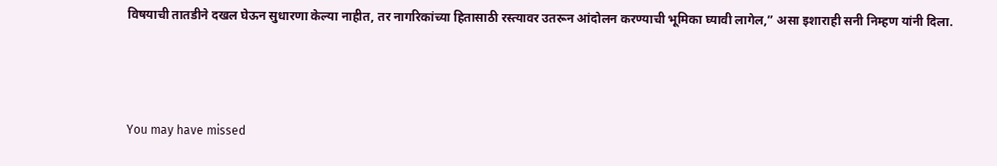विषयाची तातडीने दखल घेऊन सुधारणा केल्या नाहीत, तर नागरिकांच्या हितासाठी रस्त्यावर उतरून आंदोलन करण्याची भूमिका घ्यावी लागेल,” असा इशाराही सनी निम्हण यांनी दिला.



You may have missed